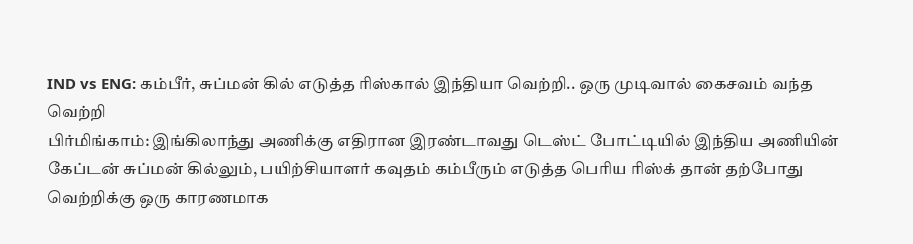IND vs ENG: கம்பீர், சுப்மன் கில் எடுத்த ரிஸ்கால் இந்தியா வெற்றி.. ஒரு முடிவால் கைசவம் வந்த வெற்றி
பிர்மிங்காம்: இங்கிலாந்து அணிக்கு எதிரான இரண்டாவது டெஸ்ட் போட்டியில் இந்திய அணியின் கேப்டன் சுப்மன் கில்லும், பயிற்சியாளர் கவுதம் கம்பீரும் எடுத்த பெரிய ரிஸ்க் தான் தற்போது வெற்றிக்கு ஒரு காரணமாக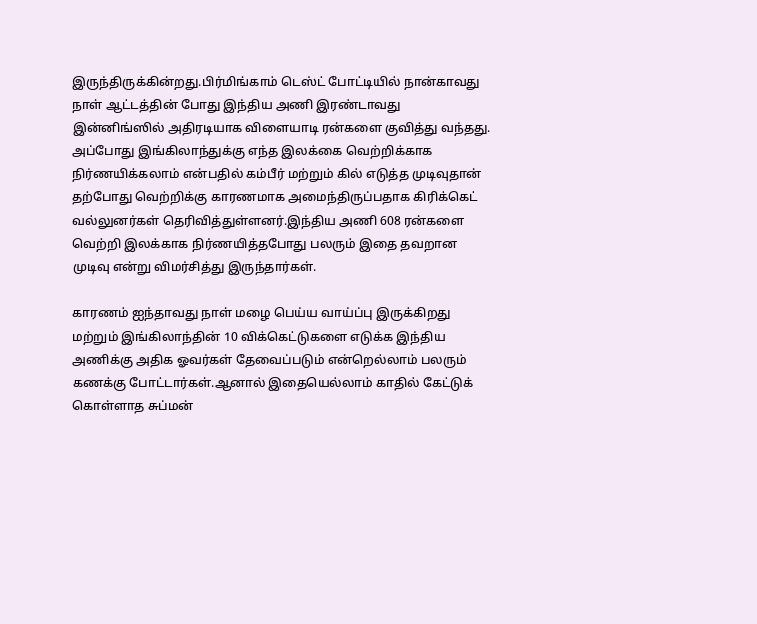இருந்திருக்கின்றது.பிர்மிங்காம் டெஸ்ட் போட்டியில் நான்காவது நாள் ஆட்டத்தின் போது இந்திய அணி இரண்டாவது இன்னிங்ஸில் அதிரடியாக விளையாடி ரன்களை குவித்து வந்தது.
அப்போது இங்கிலாந்துக்கு எந்த இலக்கை வெற்றிக்காக நிர்ணயிக்கலாம் என்பதில் கம்பீர் மற்றும் கில் எடுத்த முடிவுதான் தற்போது வெற்றிக்கு காரணமாக அமைந்திருப்பதாக கிரிக்கெட் வல்லுனர்கள் தெரிவித்துள்ளனர்.இந்திய அணி 608 ரன்களை வெற்றி இலக்காக நிர்ணயித்தபோது பலரும் இதை தவறான முடிவு என்று விமர்சித்து இருந்தார்கள்.

காரணம் ஐந்தாவது நாள் மழை பெய்ய வாய்ப்பு இருக்கிறது மற்றும் இங்கிலாந்தின் 10 விக்கெட்டுகளை எடுக்க இந்திய அணிக்கு அதிக ஓவர்கள் தேவைப்படும் என்றெல்லாம் பலரும் கணக்கு போட்டார்கள்.ஆனால் இதையெல்லாம் காதில் கேட்டுக் கொள்ளாத சுப்மன்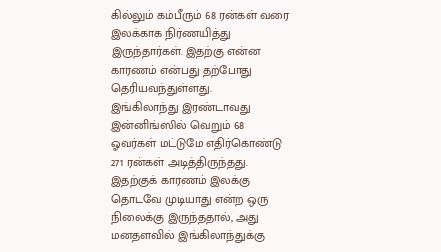கில்லும் கம்பீரும் 68 ரன்கள் வரை இலக்காக நிர்ணயித்து இருந்தார்கள். இதற்கு என்ன காரணம் என்பது தற்போது தெரியவந்துள்ளது.
இங்கிலாந்து இரண்டாவது இன்னிங்ஸில் வெறும் 68 ஓவர்கள் மட்டுமே எதிர்கொண்டு 271 ரன்கள் அடித்திருந்தது. இதற்குக் காரணம் இலக்கு தொடவே முடியாது என்ற ஒரு நிலைக்கு இருந்ததால், அது மனதளவில் இங்கிலாந்துக்கு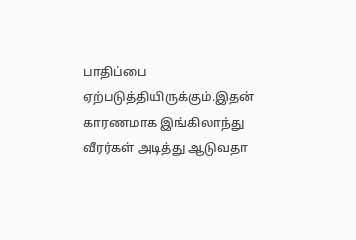பாதிப்பை ஏற்படுத்தியிருக்கும்.இதன் காரணமாக இங்கிலாந்து வீரர்கள் அடித்து ஆடுவதா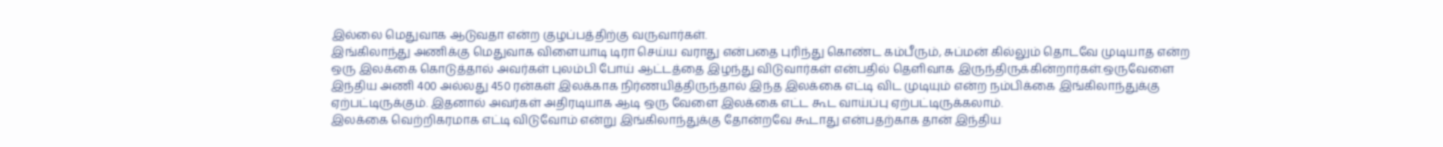இல்லை மெதுவாக ஆடுவதா என்ற குழப்பத்திற்கு வருவார்கள்.
இங்கிலாந்து அணிக்கு மெதுவாக விளையாடி டிரா செய்ய வராது என்பதை புரிந்து கொண்ட கம்பீரும், சுப்மன் கில்லும் தொடவே முடியாத என்ற ஒரு இலக்கை கொடுத்தால் அவர்கள் புலம்பி போய் ஆட்டத்தை இழந்து விடுவார்கள் என்பதில் தெளிவாக இருந்திருக்கின்றார்கள்.ஒருவேளை இந்திய அணி 400 அல்லது 450 ரன்கள் இலக்காக நிர்ணயித்திருந்தால் இந்த இலக்கை எட்டி விட முடியும் என்ற நம்பிக்கை இங்கிலாந்துக்கு ஏற்பட்டிருக்கும். இதனால் அவர்கள் அதிரடியாக ஆடி ஒரு வேளை இலக்கை எட்ட கூட வாய்ப்பு ஏற்பட்டிருக்கலாம்.
இலக்கை வெற்றிகரமாக எட்டி விடுவோம் என்று இங்கிலாந்துக்கு தோன்றவே கூடாது என்பதற்காக தான் இந்திய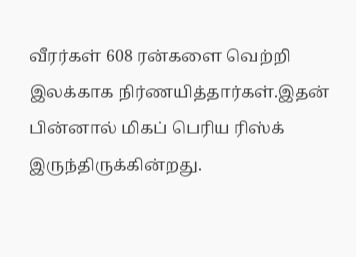வீரர்கள் 608 ரன்களை வெற்றி இலக்காக நிர்ணயித்தார்கள்.இதன் பின்னால் மிகப் பெரிய ரிஸ்க் இருந்திருக்கின்றது.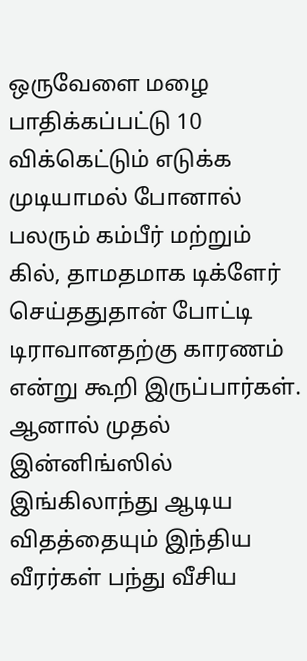ஒருவேளை மழை பாதிக்கப்பட்டு 10 விக்கெட்டும் எடுக்க முடியாமல் போனால் பலரும் கம்பீர் மற்றும் கில், தாமதமாக டிக்ளேர் செய்ததுதான் போட்டி டிராவானதற்கு காரணம் என்று கூறி இருப்பார்கள்.
ஆனால் முதல் இன்னிங்ஸில் இங்கிலாந்து ஆடிய விதத்தையும் இந்திய வீரர்கள் பந்து வீசிய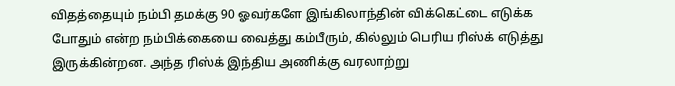விதத்தையும் நம்பி தமக்கு 90 ஓவர்களே இங்கிலாந்தின் விக்கெட்டை எடுக்க போதும் என்ற நம்பிக்கையை வைத்து கம்பீரும், கில்லும் பெரிய ரிஸ்க் எடுத்து இருக்கின்றன. அந்த ரிஸ்க் இந்திய அணிக்கு வரலாற்று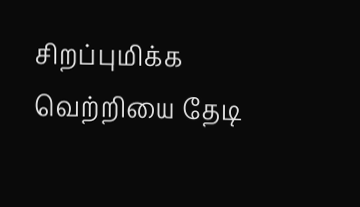சிறப்புமிக்க வெற்றியை தேடி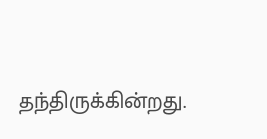தந்திருக்கின்றது.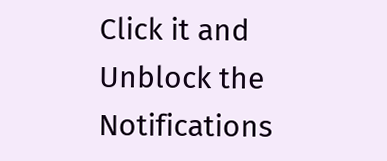Click it and Unblock the Notifications